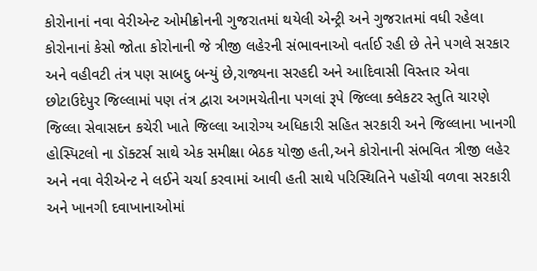કોરોનાનાં નવા વેરીએન્ટ ઓમીક્રોનની ગુજરાતમાં થયેલી એન્ટ્રી અને ગુજરાતમાં વધી રહેલા કોરોનાનાં કેસો જોતા કોરોનાની જે ત્રીજી લહેરની સંભાવનાઓ વર્તાઈ રહી છે તેને પગલે સરકાર અને વહીવટી તંત્ર પણ સાબદુ બન્યું છે,રાજ્યના સરહદી અને આદિવાસી વિસ્તાર એવા છોટાઉદેપુર જિલ્લામાં પણ તંત્ર દ્વારા અગમચેતીના પગલાં રૂપે જિલ્લા ક્લેકટર સ્તુતિ ચારણે જિલ્લા સેવાસદન કચેરી ખાતે જિલ્લા આરોગ્ય અધિકારી સહિત સરકારી અને જિલ્લાના ખાનગી હોસ્પિટલો ના ડૉક્ટર્સ સાથે એક સમીક્ષા બેઠક યોજી હતી,અને કોરોનાની સંભવિત ત્રીજી લહેર અને નવા વેરીએન્ટ ને લઈને ચર્ચા કરવામાં આવી હતી સાથે પરિસ્થિતિને પહોંચી વળવા સરકારી અને ખાનગી દવાખાનાઓમાં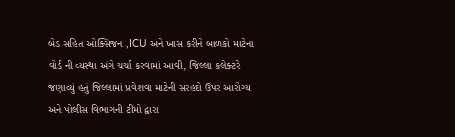બેડ સહિત ઓક્સિજન ,ICU અને ખાસ કરીને બાળકો માટેના વોર્ડ ની વ્યસ્થા અંગે ચર્ચા કરવામાં આવી, જિલ્લા કલેક્ટરે જણાવ્યું હતું જિલ્લામાં પ્રવેશવા માટેની સરહદો ઉપર આરોગ્ય અને પોલીસ વિભાગની ટીમો દ્વારા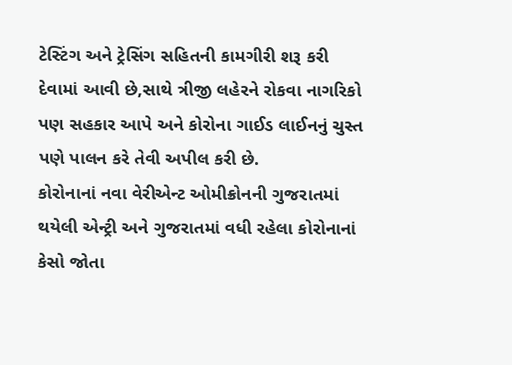ટેસ્ટિંગ અને ટ્રેસિંગ સહિતની કામગીરી શરૂ કરી દેવામાં આવી છે,સાથે ત્રીજી લહેરને રોકવા નાગરિકો પણ સહકાર આપે અને કોરોના ગાઈડ લાઈનનું ચુસ્ત પણે પાલન કરે તેવી અપીલ કરી છે.
કોરોનાનાં નવા વેરીએન્ટ ઓમીક્રોનની ગુજરાતમાં થયેલી એન્ટ્રી અને ગુજરાતમાં વધી રહેલા કોરોનાનાં કેસો જોતા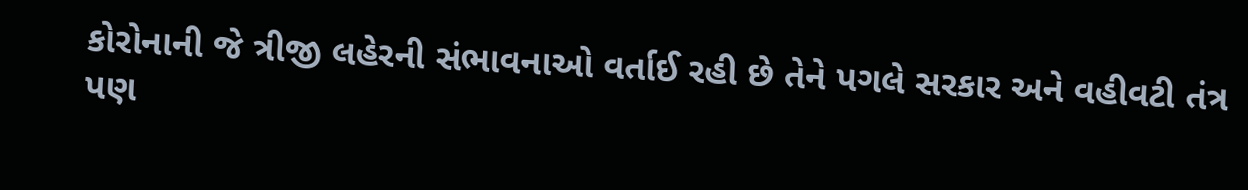કોરોનાની જે ત્રીજી લહેરની સંભાવનાઓ વર્તાઈ રહી છે તેને પગલે સરકાર અને વહીવટી તંત્ર પણ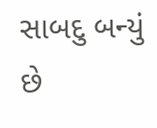સાબદુ બન્યું છે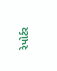રેપોર્ટર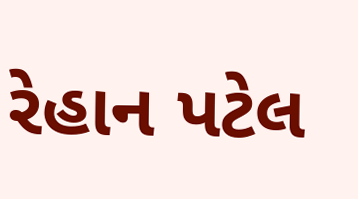રેહાન પટેલ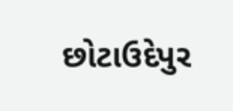છોટાઉદેપુર